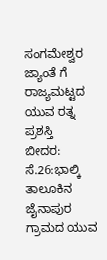ಸಂಗಮೇಶ್ವರ ಜ್ಯಾಂತೆ ಗೆ ರಾಜ್ಯಮಟ್ಟದ ಯುವ ರತ್ನ ಪ್ರಶಸ್ತಿ
ಬೀದರ: ಸೆ.26:ಭಾಲ್ಕಿ ತಾಲೂಕಿನ ಜೈನಾಪುರ ಗ್ರಾಮದ ಯುವ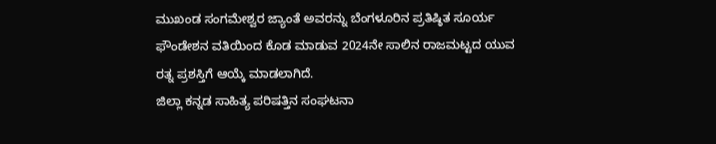ಮುಖಂಡ ಸಂಗಮೇಶ್ವರ ಜ್ಯಾಂತೆ ಅವರನ್ನು ಬೆಂಗಳೂರಿನ ಪ್ರತಿಷ್ಠಿತ ಸೂರ್ಯ ಫೌಂಡೇಶನ ವತಿಯಿಂದ ಕೊಡ ಮಾಡುವ 2024ನೇ ಸಾಲಿನ ರಾಜಮಟ್ಟದ ಯುವ ರತ್ನ ಪ್ರಶಸ್ತಿಗೆ ಆಯ್ಕೆ ಮಾಡಲಾಗಿದೆ.
ಜಿಲ್ಲಾ ಕನ್ನಡ ಸಾಹಿತ್ಯ ಪರಿಷತ್ತಿನ ಸಂಘಟನಾ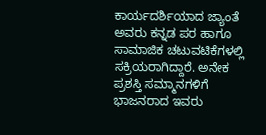ಕಾರ್ಯದರ್ಶಿಯಾದ ಜ್ಯಾಂತೆ ಅವರು ಕನ್ನಡ ಪರ ಹಾಗೂ ಸಾಮಾಜಿಕ ಚಟುವಟಿಕೆಗಳಲ್ಲಿ ಸಕ್ರಿಯರಾಗಿದ್ದಾರೆ. ಅನೇಕ ಪ್ರಶಸ್ತಿ ಸಮ್ಮಾನಗಳಿಗೆ ಭಾಜನರಾದ ಇವರು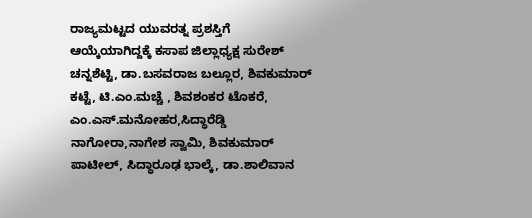ರಾಜ್ಯಮಟ್ಟದ ಯುವರತ್ನ ಪ್ರಶಸ್ತಿಗೆ ಆಯ್ಕೆಯಾಗಿದ್ದಕ್ಕೆ ಕಸಾಪ ಜಿಲ್ಲಾಧ್ಯಕ್ಷ ಸುರೇಶ್ ಚನ್ನಶೆಟ್ಟಿ, ಡಾ.ಬಸವರಾಜ ಬಲ್ಲೂರ, ಶಿವಕುಮಾರ್ ಕಟ್ಟೆ, ಟಿ.ಎಂ.ಮಚ್ಚೆ , ಶಿವಶಂಕರ ಟೊಕರೆ, ಎಂ.ಎಸ್.ಮನೋಹರ,ಸಿದ್ಧಾರೆಡ್ಡಿ ನಾಗೋರಾ,ನಾಗೇಶ ಸ್ವಾಮಿ, ಶಿವಕುಮಾರ್ ಪಾಟೀಲ್, ಸಿದ್ಧಾರೂಢ ಭಾಲ್ಕೆ, ಡಾ.ಶಾಲಿವಾನ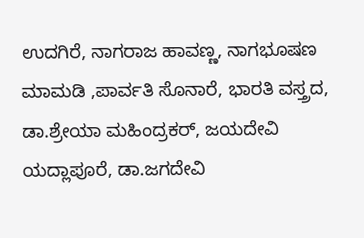ಉದಗಿರೆ, ನಾಗರಾಜ ಹಾವಣ್ಣ, ನಾಗಭೂಷಣ ಮಾಮಡಿ ,ಪಾರ್ವತಿ ಸೊನಾರೆ, ಭಾರತಿ ವಸ್ತ್ರದ, ಡಾ.ಶ್ರೇಯಾ ಮಹಿಂದ್ರಕರ್, ಜಯದೇವಿ ಯದ್ಲಾಪೂರೆ, ಡಾ.ಜಗದೇವಿ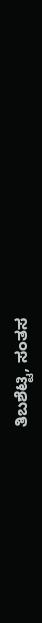ತಿಬಶೆಟ್ಟಿ, ಸಂತಸ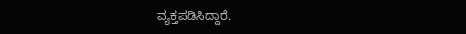ವ್ಯಕ್ತಪಡಿಸಿದ್ದಾರೆ.